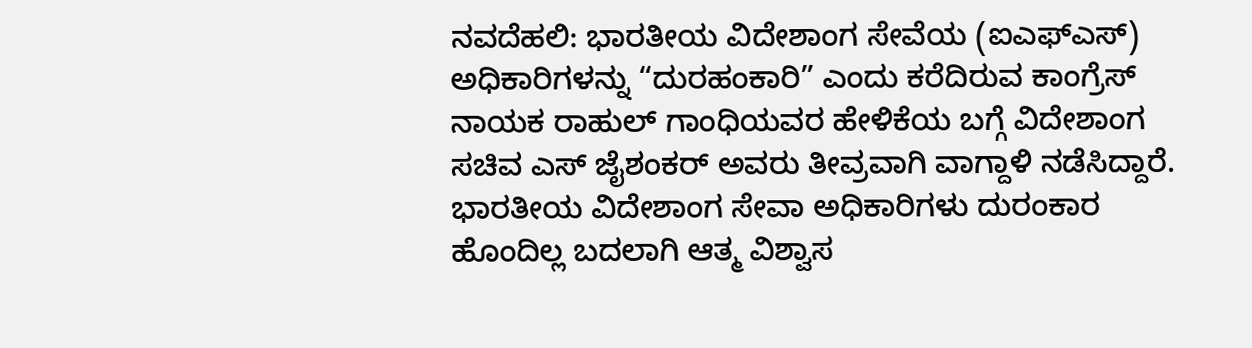ನವದೆಹಲಿ: ಭಾರತೀಯ ವಿದೇಶಾಂಗ ಸೇವೆಯ (ಐಎಫ್ಎಸ್) ಅಧಿಕಾರಿಗಳನ್ನು “ದುರಹಂಕಾರಿ” ಎಂದು ಕರೆದಿರುವ ಕಾಂಗ್ರೆಸ್ ನಾಯಕ ರಾಹುಲ್ ಗಾಂಧಿಯವರ ಹೇಳಿಕೆಯ ಬಗ್ಗೆ ವಿದೇಶಾಂಗ ಸಚಿವ ಎಸ್ ಜೈಶಂಕರ್ ಅವರು ತೀವ್ರವಾಗಿ ವಾಗ್ದಾಳಿ ನಡೆಸಿದ್ದಾರೆ. ಭಾರತೀಯ ವಿದೇಶಾಂಗ ಸೇವಾ ಅಧಿಕಾರಿಗಳು ದುರಂಕಾರ ಹೊಂದಿಲ್ಲ ಬದಲಾಗಿ ಆತ್ಮ ವಿಶ್ವಾಸ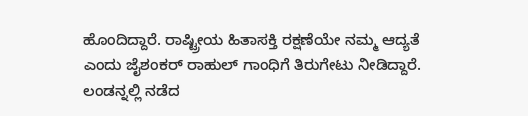ಹೊಂದಿದ್ದಾರೆ. ರಾಷ್ಟ್ರೀಯ ಹಿತಾಸಕ್ತಿ ರಕ್ಷಣೆಯೇ ನಮ್ಮ ಆದ್ಯತೆ ಎಂದು ಜೈಶಂಕರ್ ರಾಹುಲ್ ಗಾಂಧಿಗೆ ತಿರುಗೇಟು ನೀಡಿದ್ದಾರೆ.
ಲಂಡನ್ನಲ್ಲಿ ನಡೆದ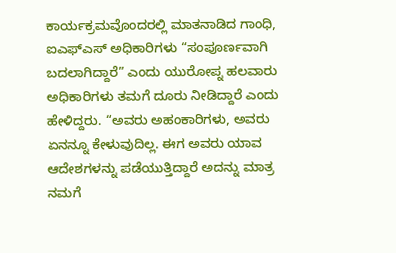ಕಾರ್ಯಕ್ರಮವೊಂದರಲ್ಲಿ ಮಾತನಾಡಿದ ಗಾಂಧಿ, ಐಎಫ್ಎಸ್ ಅಧಿಕಾರಿಗಳು “ಸಂಪೂರ್ಣವಾಗಿ ಬದಲಾಗಿದ್ದಾರೆ” ಎಂದು ಯುರೋಪ್ನ ಹಲವಾರು ಅಧಿಕಾರಿಗಳು ತಮಗೆ ದೂರು ನೀಡಿದ್ದಾರೆ ಎಂದು ಹೇಳಿದ್ದರು. “ಅವರು ಅಹಂಕಾರಿಗಳು, ಅವರು ಏನನ್ನೂ ಕೇಳುವುದಿಲ್ಲ. ಈಗ ಅವರು ಯಾವ ಆದೇಶಗಳನ್ನು ಪಡೆಯುತ್ತಿದ್ದಾರೆ ಅದನ್ನು ಮಾತ್ರ ನಮಗೆ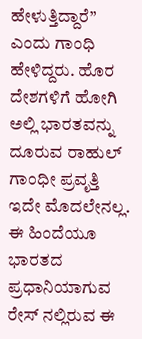ಹೇಳುತ್ತಿದ್ದಾರೆ” ಎಂದು ಗಾಂಧಿ ಹೇಳಿದ್ದರು. ಹೊರ ದೇಶಗಳಿಗೆ ಹೋಗಿ ಅಲ್ಲಿ ಭಾರತವನ್ನು ದೂರುವ ರಾಹುಲ್ ಗಾಂಧೀ ಪ್ರವೃತ್ತಿ ಇದೇ ಮೊದಲೇನಲ್ಲ. ಈ ಹಿಂದೆಯೂ ಭಾರತದ ಪ್ರಧಾನಿಯಾಗುವ ರೇಸ್ ನಲ್ಲಿರುವ ಈ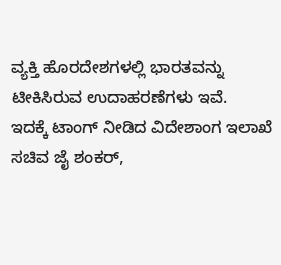ವ್ಯಕ್ತಿ ಹೊರದೇಶಗಳಲ್ಲಿ ಭಾರತವನ್ನು ಟೀಕಿಸಿರುವ ಉದಾಹರಣೆಗಳು ಇವೆ.
ಇದಕ್ಕೆ ಟಾಂಗ್ ನೀಡಿದ ವಿದೇಶಾಂಗ ಇಲಾಖೆ ಸಚಿವ ಜೈ ಶಂಕರ್,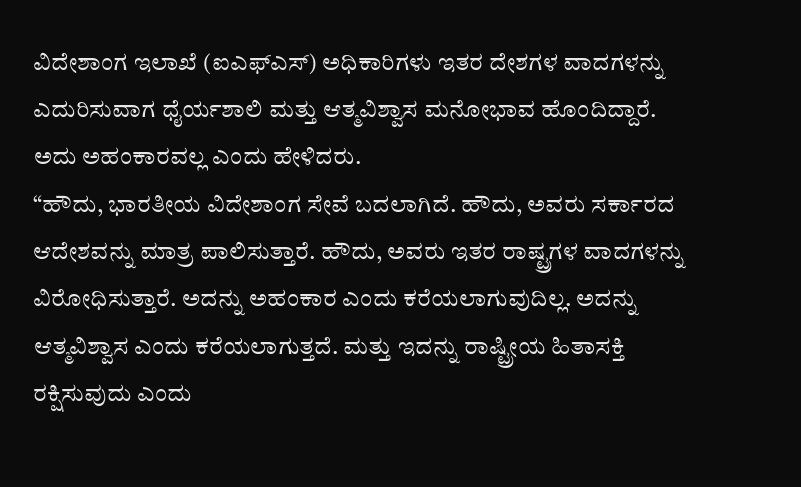ವಿದೇಶಾಂಗ ಇಲಾಖೆ (ಐಎಫ್ಎಸ್) ಅಧಿಕಾರಿಗಳು ಇತರ ದೇಶಗಳ ವಾದಗಳನ್ನು ಎದುರಿಸುವಾಗ ಧೈರ್ಯಶಾಲಿ ಮತ್ತು ಆತ್ಮವಿಶ್ವಾಸ ಮನೋಭಾವ ಹೊಂದಿದ್ದಾರೆ. ಅದು ಅಹಂಕಾರವಲ್ಲ ಎಂದು ಹೇಳಿದರು.
“ಹೌದು, ಭಾರತೀಯ ವಿದೇಶಾಂಗ ಸೇವೆ ಬದಲಾಗಿದೆ. ಹೌದು, ಅವರು ಸರ್ಕಾರದ ಆದೇಶವನ್ನು ಮಾತ್ರ ಪಾಲಿಸುತ್ತಾರೆ. ಹೌದು, ಅವರು ಇತರ ರಾಷ್ಟ್ರಗಳ ವಾದಗಳನ್ನು ವಿರೋಧಿಸುತ್ತಾರೆ. ಅದನ್ನು ಅಹಂಕಾರ ಎಂದು ಕರೆಯಲಾಗುವುದಿಲ್ಲ. ಅದನ್ನು ಆತ್ಮವಿಶ್ವಾಸ ಎಂದು ಕರೆಯಲಾಗುತ್ತದೆ. ಮತ್ತು ಇದನ್ನು ರಾಷ್ಟ್ರೀಯ ಹಿತಾಸಕ್ತಿ ರಕ್ಷಿಸುವುದು ಎಂದು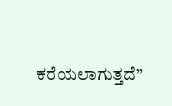ಕರೆಯಲಾಗುತ್ತದೆ”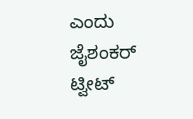ಎಂದು ಜೈಶಂಕರ್ ಟ್ವೀಟ್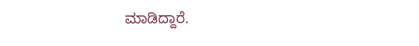ಮಾಡಿದ್ದಾರೆ.